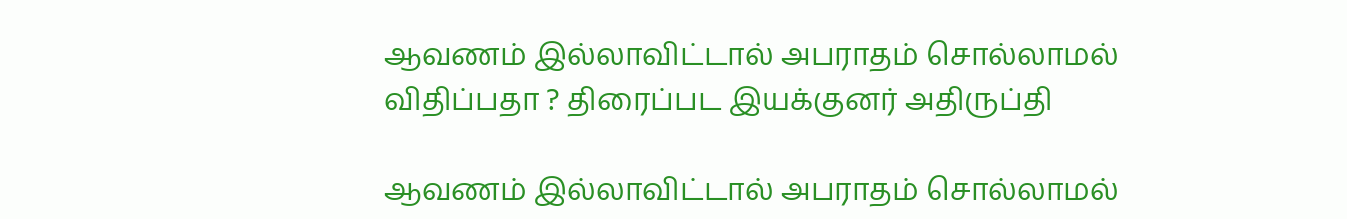ஆவணம் இல்லாவிட்டால் அபராதம் சொல்லாமல் விதிப்பதா ? திரைப்பட இயக்குனர் அதிருப்தி

ஆவணம் இல்லாவிட்டால் அபராதம் சொல்லாமல்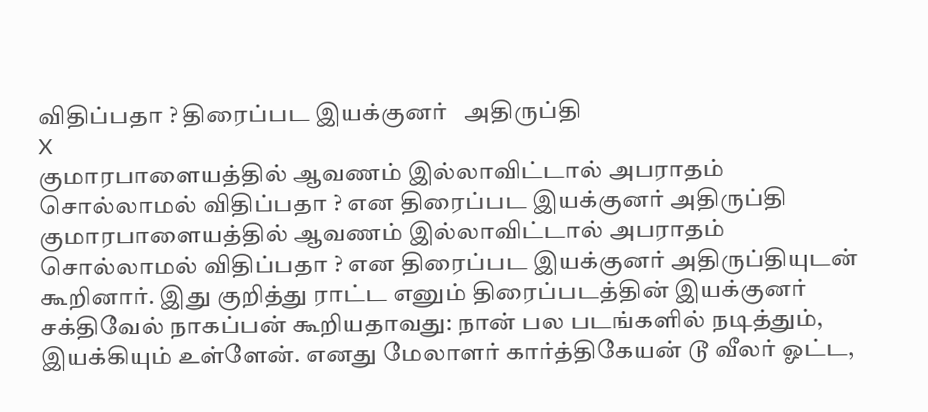விதிப்பதா ? திரைப்பட இயக்குனர்   அதிருப்தி
X
குமாரபாளையத்தில் ஆவணம் இல்லாவிட்டால் அபராதம் சொல்லாமல் விதிப்பதா ? என திரைப்பட இயக்குனர் அதிருப்தி
குமாரபாளையத்தில் ஆவணம் இல்லாவிட்டால் அபராதம் சொல்லாமல் விதிப்பதா ? என திரைப்பட இயக்குனர் அதிருப்தியுடன் கூறினார். இது குறித்து ராட்ட எனும் திரைப்படத்தின் இயக்குனர் சக்திவேல் நாகப்பன் கூறியதாவது: நான் பல படங்களில் நடித்தும், இயக்கியும் உள்ளேன். எனது மேலாளர் கார்த்திகேயன் டூ வீலர் ஓட்ட,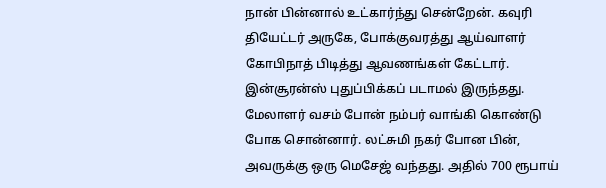நான் பின்னால் உட்கார்ந்து சென்றேன். கவுரி தியேட்டர் அருகே, போக்குவரத்து ஆய்வாளர் கோபிநாத் பிடித்து ஆவணங்கள் கேட்டார். இன்சூரன்ஸ் புதுப்பிக்கப் படாமல் இருந்தது. மேலாளர் வசம் போன் நம்பர் வாங்கி கொண்டு போக சொன்னார். லட்சுமி நகர் போன பின், அவருக்கு ஒரு மெசேஜ் வந்தது. அதில் 700 ரூபாய்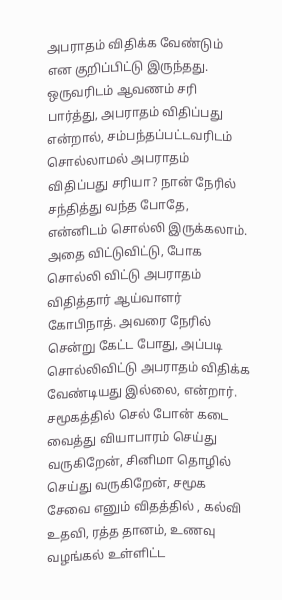அபராதம் விதிக்க வேண்டும் என குறிப்பிட்டு இருந்தது. ஒருவரிடம் ஆவணம் சரி பார்த்து, அபராதம் விதிப்பது என்றால், சம்பந்தப்பட்டவரிடம் சொல்லாமல் அபராதம் விதிப்பது சரியா? நான் நேரில் சந்தித்து வந்த போதே, என்னிடம் சொல்லி இருக்கலாம். அதை விட்டுவிட்டு, போக சொல்லி விட்டு அபராதம் விதித்தார் ஆய்வாளர் கோபிநாத். அவரை நேரில் சென்று கேட்ட போது, அப்படி சொல்லிவிட்டு அபராதம் விதிக்க வேண்டியது இல்லை, என்றார். சமூகத்தில் செல் போன் கடை வைத்து வியாபாரம் செய்து வருகிறேன், சினிமா தொழில் செய்து வருகிறேன், சமூக சேவை எனும் விதத்தில் , கல்வி உதவி, ரத்த தானம், உணவு வழங்கல் உள்ளிட்ட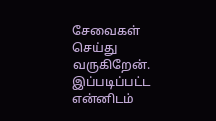சேவைகள் செய்து வருகிறேன். இப்படிப்பட்ட என்னிடம்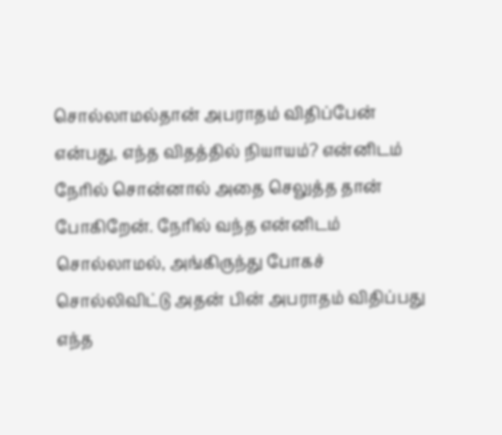சொல்லாமல்தான் அபராதம் விதிப்பேன் என்பது, எந்த விதத்தில் நியாயம்? என்னிடம் நேரில் சொன்னால் அதை செலுத்த தான் போகிறேன். நேரில் வந்த என்னிடம் சொல்லாமல், அங்கிருந்து போகச் சொல்லிவிட்டு அதன் பின் அபராதம் விதிப்பது எந்த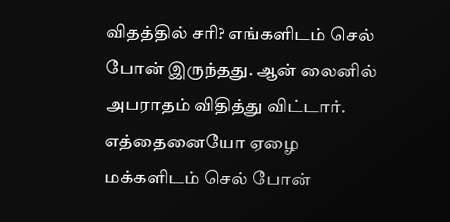விதத்தில் சரி? எங்களிடம் செல் போன் இருந்தது. ஆன் லைனில் அபராதம் விதித்து விட்டார். எத்தைனையோ ஏழை மக்களிடம் செல் போன்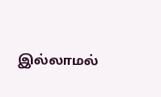இல்லாமல்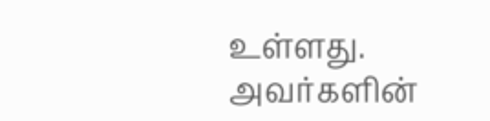உள்ளது. அவர்களின்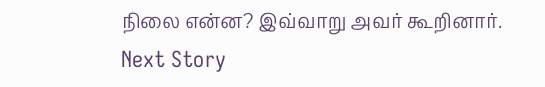நிலை என்ன? இவ்வாறு அவர் கூறினார்.
Next Story